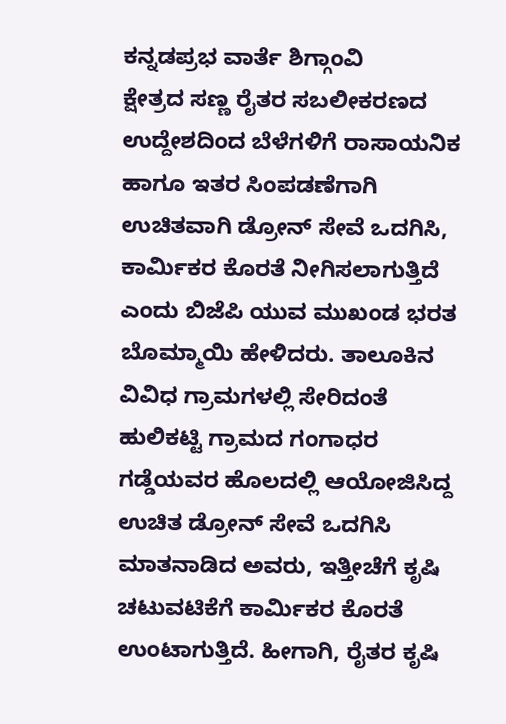ಕನ್ನಡಪ್ರಭ ವಾರ್ತೆ ಶಿಗ್ಗಾಂವಿ
ಕ್ಷೇತ್ರದ ಸಣ್ಣ ರೈತರ ಸಬಲೀಕರಣದ ಉದ್ದೇಶದಿಂದ ಬೆಳೆಗಳಿಗೆ ರಾಸಾಯನಿಕ ಹಾಗೂ ಇತರ ಸಿಂಪಡಣೆಗಾಗಿ ಉಚಿತವಾಗಿ ಡ್ರೋನ್ ಸೇವೆ ಒದಗಿಸಿ, ಕಾರ್ಮಿಕರ ಕೊರತೆ ನೀಗಿಸಲಾಗುತ್ತಿದೆ ಎಂದು ಬಿಜೆಪಿ ಯುವ ಮುಖಂಡ ಭರತ ಬೊಮ್ಮಾಯಿ ಹೇಳಿದರು. ತಾಲೂಕಿನ ವಿವಿಧ ಗ್ರಾಮಗಳಲ್ಲಿ ಸೇರಿದಂತೆ ಹುಲಿಕಟ್ಟಿ ಗ್ರಾಮದ ಗಂಗಾಧರ ಗಡ್ಡೆಯವರ ಹೊಲದಲ್ಲಿ ಆಯೋಜಿಸಿದ್ದ ಉಚಿತ ಡ್ರೋನ್ ಸೇವೆ ಒದಗಿಸಿ ಮಾತನಾಡಿದ ಅವರು, ಇತ್ತೀಚೆಗೆ ಕೃಷಿ ಚಟುವಟಿಕೆಗೆ ಕಾರ್ಮಿಕರ ಕೊರತೆ ಉಂಟಾಗುತ್ತಿದೆ. ಹೀಗಾಗಿ, ರೈತರ ಕೃಷಿ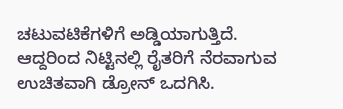ಚಟುವಟಿಕೆಗಳಿಗೆ ಅಡ್ಡಿಯಾಗುತ್ತಿದೆ. ಆದ್ದರಿಂದ ನಿಟ್ಟಿನಲ್ಲಿ ರೈತರಿಗೆ ನೆರವಾಗುವ ಉಚಿತವಾಗಿ ಡ್ರೋನ್ ಒದಗಿಸಿ.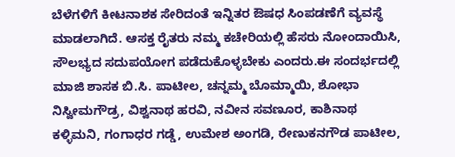ಬೆಳೆಗಳಿಗೆ ಕೀಟನಾಶಕ ಸೇರಿದಂತೆ ಇನ್ನಿತರ ಔಷಧ ಸಿಂಪಡಣೆಗೆ ವ್ಯವಸ್ಥೆ ಮಾಡಲಾಗಿದೆ. ಆಸಕ್ತ ರೈತರು ನಮ್ಮ ಕಚೇರಿಯಲ್ಲಿ ಹೆಸರು ನೋಂದಾಯಿಸಿ, ಸೌಲಭ್ಯದ ಸದುಪಯೋಗ ಪಡೆದುಕೊಳ್ಳಬೇಕು ಎಂದರು.ಈ ಸಂದರ್ಭದಲ್ಲಿ ಮಾಜಿ ಶಾಸಕ ಬಿ.ಸಿ. ಪಾಟೀಲ, ಚನ್ನಮ್ಮ ಬೊಮ್ಮಾಯಿ, ಶೋಭಾ ನಿಸ್ವೀಮಗೌಡ್ರ, ವಿಶ್ವನಾಥ ಹರವಿ, ನವೀನ ಸವಣೂರ, ಕಾಶಿನಾಥ ಕಳ್ಳಿಮನಿ, ಗಂಗಾಧರ ಗಡ್ಡೆ, ಉಮೇಶ ಅಂಗಡಿ, ರೇಣುಕನಗೌಡ ಪಾಟೀಲ,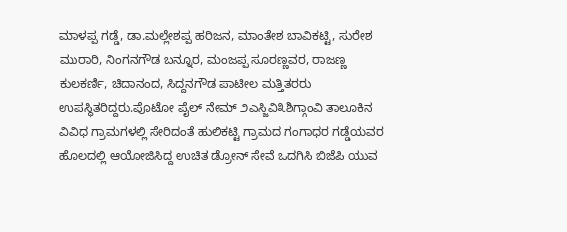ಮಾಳಪ್ಪ ಗಡ್ಡೆ, ಡಾ.ಮಲ್ಲೇಶಪ್ಪ ಹರಿಜನ, ಮಾಂತೇಶ ಬಾವಿಕಟ್ಟಿ, ಸುರೇಶ ಮುರಾರಿ, ನಿಂಗನಗೌಡ ಬನ್ನೂರ, ಮಂಜಪ್ಪ ಸೂರಣ್ಣವರ, ರಾಜಣ್ಣ ಕುಲಕರ್ಣಿ, ಚಿದಾನಂದ, ಸಿದ್ದನಗೌಡ ಪಾಟೀಲ ಮತ್ತಿತರರು ಉಪಸ್ಥಿತರಿದ್ದರು.ಪೊಟೋ ಪೈಲ್ ನೇಮ್ ೨ಎಸ್ಜಿವಿ೩ಶಿಗ್ಗಾಂವಿ ತಾಲೂಕಿನ ವಿವಿಧ ಗ್ರಾಮಗಳಲ್ಲಿ ಸೇರಿದಂತೆ ಹುಲಿಕಟ್ಟಿ ಗ್ರಾಮದ ಗಂಗಾಧರ ಗಡ್ಡೆಯವರ ಹೊಲದಲ್ಲಿ ಆಯೋಜಿಸಿದ್ದ ಉಚಿತ ಡ್ರೋನ್ ಸೇವೆ ಒದಗಿಸಿ ಬಿಜೆಪಿ ಯುವ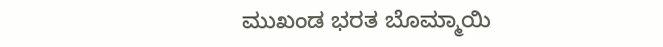ಮುಖಂಡ ಭರತ ಬೊಮ್ಮಾಯಿ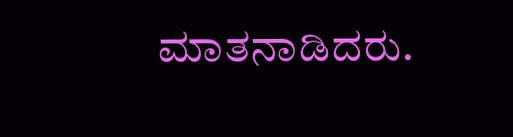ಮಾತನಾಡಿದರು.